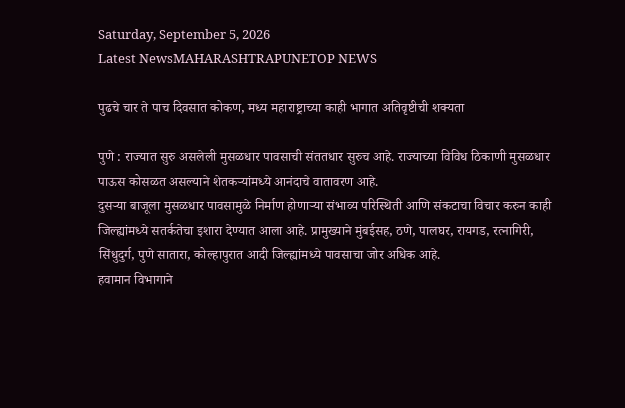Saturday, September 5, 2026
Latest NewsMAHARASHTRAPUNETOP NEWS

पुढचे चार ते पाच दिवसात कोकण, मध्य महाराष्ट्राच्या काही भागात अतिवृष्टीची शक्यता

पुणे : राज्यात सुरु असलेली मुसळधार पावसाची संततधार सुरुच आहे. राज्याच्या विविध ठिकाणी मुसळधार पाऊस कोसळत असल्याने शेतकऱ्यांमध्ये आनंदाचे वातावरण आहे.
दुसऱ्या बाजूला मुसळधार पावसामुळे निर्माण होणाऱ्या संभाव्य परिस्थिती आणि संकटाचा विचार करुन काही जिल्ह्यांमध्ये सतर्कतेचा इशारा देण्यात आला आहे. प्रामुख्याने मुंबईसह, ठणे, पालघर, रायगड, रत्नागिरी, सिंधुदुर्ग, पुणे सातारा, कोल्हापुरात आदी जिल्ह्यांमध्ये पावसाचा जोर अधिक आहे.
हवामान विभागाने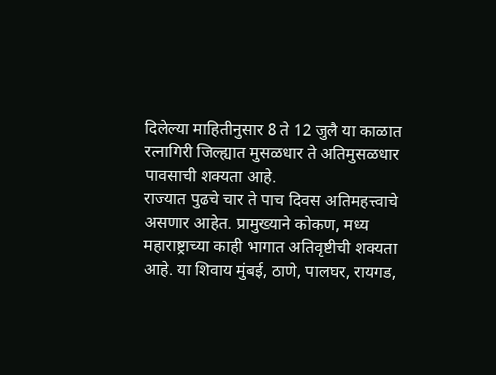दिलेल्या माहितीनुसार 8 ते 12 जुलै या काळात रत्नागिरी जिल्ह्यात मुसळधार ते अतिमुसळधार पावसाची शक्यता आहे.
राज्यात पुढचे चार ते पाच दिवस अतिमहत्त्वाचे असणार आहेत. प्रामुख्याने कोकण, मध्य महाराष्ट्राच्या काही भागात अतिवृष्टीची शक्यता आहे. या शिवाय मुंबई, ठाणे, पालघर, रायगड,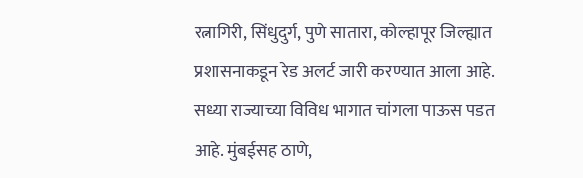रत्नागिरी, सिंधुदुर्ग, पुणे सातारा, कोल्हापूर जिल्ह्यात प्रशासनाकडून रेड अलर्ट जारी करण्यात आला आहे.
सध्या राज्याच्या विविध भागात चांगला पाऊस पडत आहे. मुंबईसह ठाणे,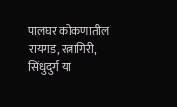पालघर कोकणातील रायगड, रत्नागिरी, सिंधुदुर्ग या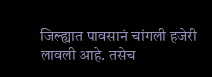जिल्ह्यात पावसानं चांगली हजेरी लावली आहे. तसेच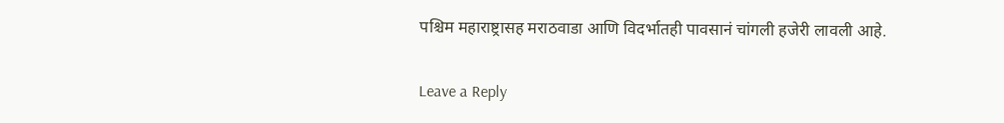पश्चिम महाराष्ट्रासह मराठवाडा आणि विदर्भातही पावसानं चांगली हजेरी लावली आहे.

Leave a Reply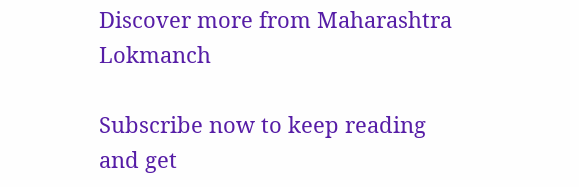Discover more from Maharashtra Lokmanch

Subscribe now to keep reading and get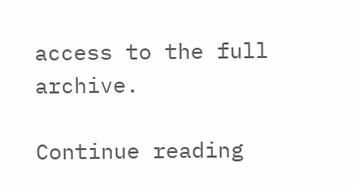access to the full archive.

Continue reading